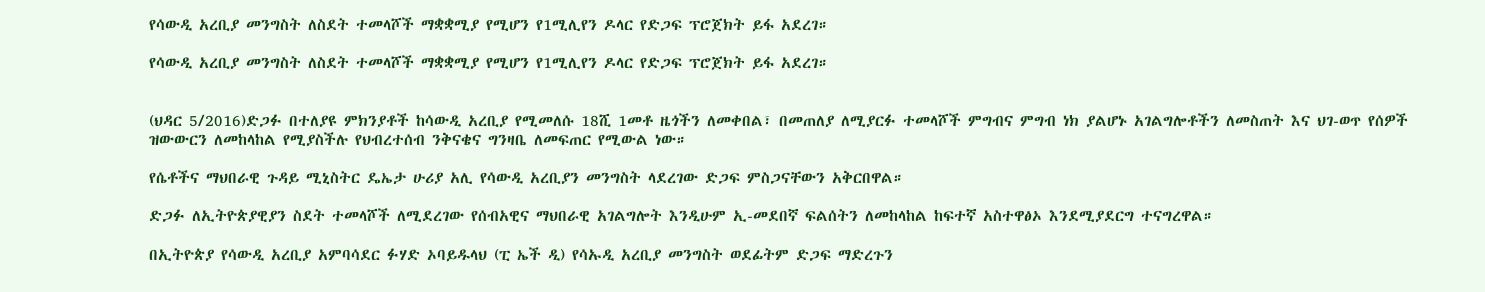የሳውዲ አረቢያ መንግስት ለስደት ተመላሾች ማቋቋሚያ የሚሆን የ1ሚሊየን ዶላር የድጋፍ ፕሮጀክት ይፋ አደረገ።

የሳውዲ አረቢያ መንግስት ለስደት ተመላሾች ማቋቋሚያ የሚሆን የ1ሚሊየን ዶላር የድጋፍ ፕሮጀክት ይፋ አደረገ።


(ህዳር 5/2016)ድጋፉ በተለያዩ ምክንያቶች ከሳውዲ አረቢያ የሚመለሱ 18ሺ 1መቶ ዜጎችን ለመቀበል፣ በመጠለያ ለሚያርፉ ተመላሾች ምግብና ምግብ ነክ ያልሆኑ አገልግሎቶችን ለመስጠት እና ህገ-ወጥ የሰዎች ዝውውርን ለመከላከል የሚያስችሉ የህብረተሰብ ንቅናቄና ግንዛቤ ለመፍጠር የሚውል ነው።

የሴቶችና ማህበራዊ ጉዳይ ሚኒስትር ዴኤታ ሁሪያ አሊ የሳውዲ አረቢያን መንግስት ላደረገው ድጋፍ ምስጋናቸውን አቅርበዋል።

ድጋፉ ለኢትዮጵያዊያን ስደት ተመላሾች ለሚደረገው የሰብአዊና ማህበራዊ አገልግሎት እንዲሁም ኢ-መደበኛ ፍልሰትን ለመከላከል ከፍተኛ አስተዋፅኦ እንደሚያደርግ ተናግረዋል።

በኢትዮጵያ የሳውዲ አረቢያ አምባሳደር ፉሃድ ኦባይዱላህ (ፒ ኤች ዲ) የሳኡዲ አረቢያ መንግስት ወደፊትም ድጋፍ ማድረጉን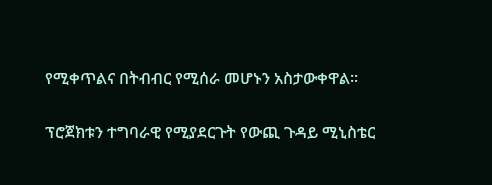የሚቀጥልና በትብብር የሚሰራ መሆኑን አስታውቀዋል፡፡

ፕሮጀክቱን ተግባራዊ የሚያደርጉት የውጪ ጉዳይ ሚኒስቴር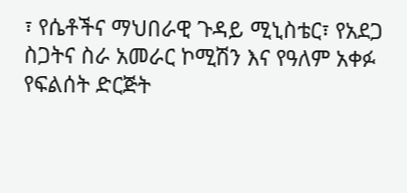፣ የሴቶችና ማህበራዊ ጉዳይ ሚኒስቴር፣ የአደጋ ስጋትና ስራ አመራር ኮሚሽን እና የዓለም አቀፉ የፍልሰት ድርጅት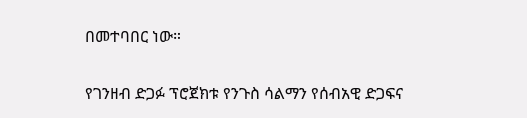በመተባበር ነው።

የገንዘብ ድጋፉ ፕሮጀክቱ የንጉስ ሳልማን የሰብአዊ ድጋፍና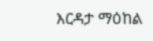እርዳታ ማዕከል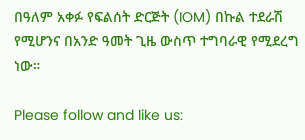በዓለም አቀፉ የፍልሰት ድርጅት (IOM) በኩል ተደራሽ የሚሆንና በአንድ ዓመት ጊዜ ውስጥ ተግባራዊ የሚደረግ ነው።

Please follow and like us: